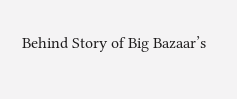Behind Story of Big Bazaar’s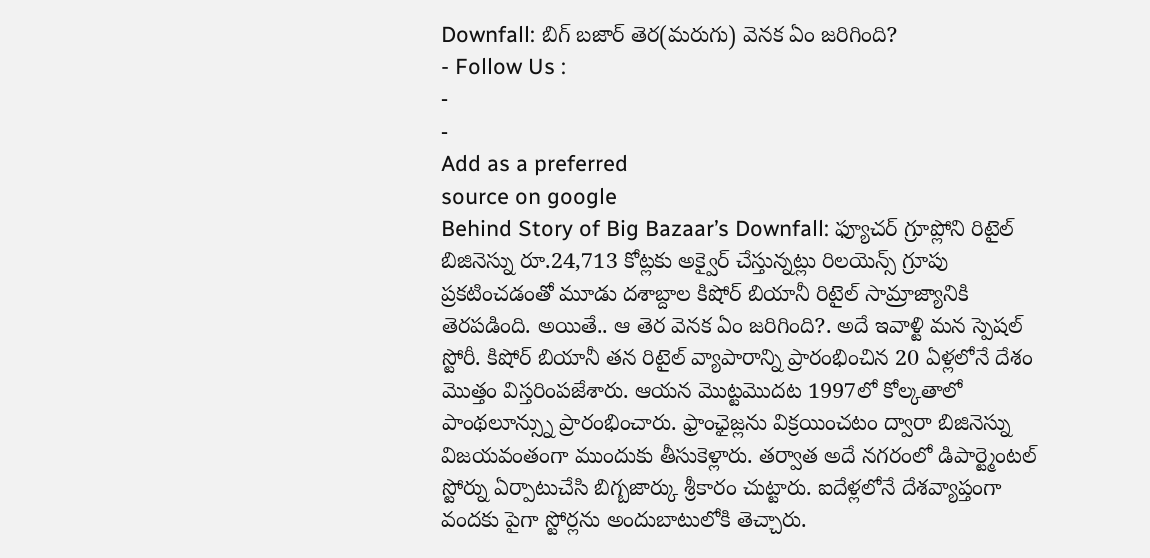Downfall: బిగ్ బజార్ తెర(మరుగు) వెనక ఏం జరిగింది?
- Follow Us :
-
-
Add as a preferred
source on google
Behind Story of Big Bazaar’s Downfall: ఫ్యూచర్ గ్రూప్లోని రిటైల్ బిజినెస్ను రూ.24,713 కోట్లకు అక్వైర్ చేస్తున్నట్లు రిలయెన్స్ గ్రూపు ప్రకటించడంతో మూడు దశాబ్దాల కిషోర్ బియానీ రిటైల్ సామ్రాజ్యానికి తెరపడింది. అయితే.. ఆ తెర వెనక ఏం జరిగింది?. అదే ఇవాళ్టి మన స్పెషల్ స్టోరీ. కిషోర్ బియానీ తన రిటైల్ వ్యాపారాన్ని ప్రారంభించిన 20 ఏళ్లలోనే దేశం మొత్తం విస్తరింపజేశారు. ఆయన మొట్టమొదట 1997లో కోల్కతాలో పాంథలూన్స్ను ప్రారంభించారు. ఫ్రాంఛైజ్లను విక్రయించటం ద్వారా బిజినెస్ను విజయవంతంగా ముందుకు తీసుకెళ్లారు. తర్వాత అదే నగరంలో డిపార్ట్మెంటల్ స్టోర్ను ఏర్పాటుచేసి బిగ్బజార్కు శ్రీకారం చుట్టారు. ఐదేళ్లలోనే దేశవ్యాప్తంగా వందకు పైగా స్టోర్లను అందుబాటులోకి తెచ్చారు.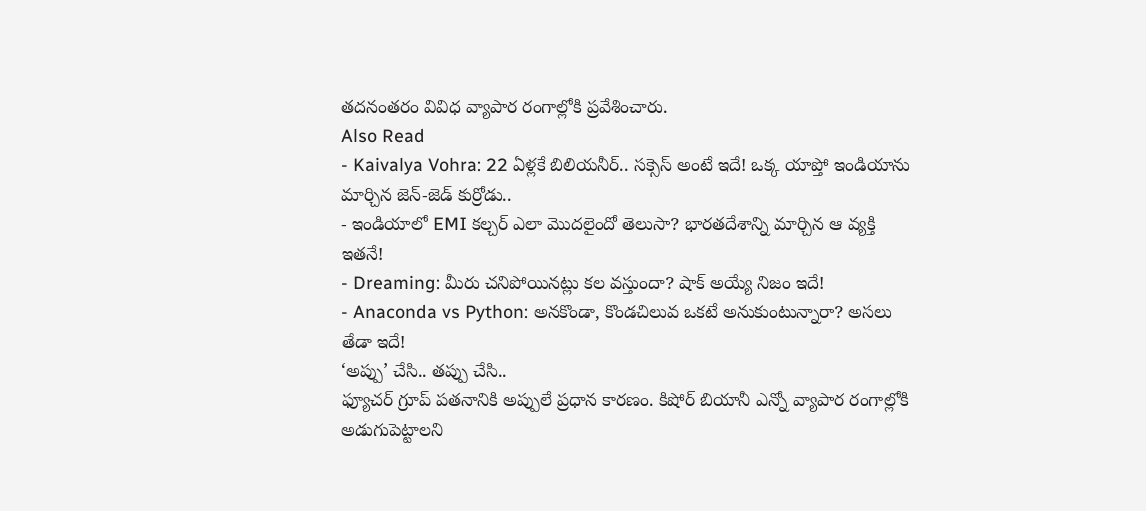తదనంతరం వివిధ వ్యాపార రంగాల్లోకి ప్రవేశించారు.
Also Read
- Kaivalya Vohra: 22 ఏళ్లకే బిలియనీర్.. సక్సెస్ అంటే ఇదే! ఒక్క యాప్తో ఇండియాను మార్చిన జెన్-జెడ్ కుర్రోడు..
- ఇండియాలో EMI కల్చర్ ఎలా మొదలైందో తెలుసా? భారతదేశాన్ని మార్చిన ఆ వ్యక్తి ఇతనే!
- Dreaming: మీరు చనిపోయినట్లు కల వస్తుందా? షాక్ అయ్యే నిజం ఇదే!
- Anaconda vs Python: అనకొండా, కొండచిలువ ఒకటే అనుకుంటున్నారా? అసలు తేడా ఇదే!
‘అప్పు’ చేసి.. తప్పు చేసి..
ఫ్యూచర్ గ్రూప్ పతనానికి అప్పులే ప్రధాన కారణం. కిషోర్ బియానీ ఎన్నో వ్యాపార రంగాల్లోకి అడుగుపెట్టాలని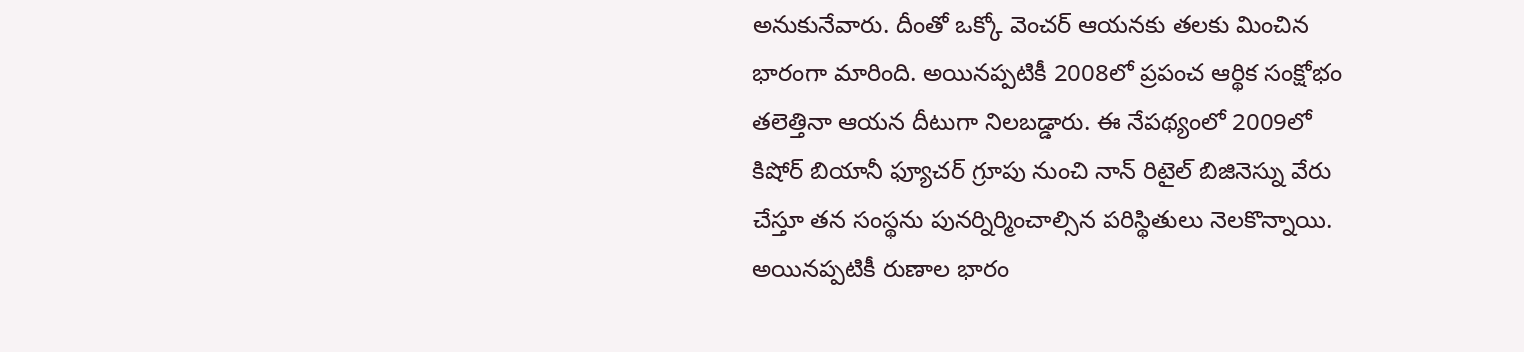అనుకునేవారు. దీంతో ఒక్కో వెంచర్ ఆయనకు తలకు మించిన భారంగా మారింది. అయినప్పటికీ 2008లో ప్రపంచ ఆర్థిక సంక్షోభం తలెత్తినా ఆయన దీటుగా నిలబడ్డారు. ఈ నేపథ్యంలో 2009లో కిషోర్ బియానీ ఫ్యూచర్ గ్రూపు నుంచి నాన్ రిటైల్ బిజినెస్ను వేరు చేస్తూ తన సంస్థను పునర్నిర్మించాల్సిన పరిస్థితులు నెలకొన్నాయి. అయినప్పటికీ రుణాల భారం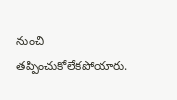నుంచి తప్పించుకోలేకపోయారు.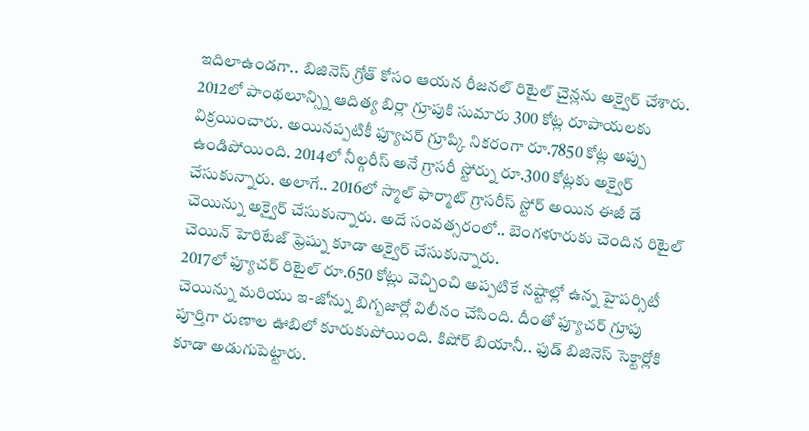ఇదిలాఉండగా.. బిజినెస్ గ్రోత్ కోసం ఆయన రీజనల్ రిటైల్ చైన్లను అక్వైర్ చేశారు. 2012లో పాంథలూన్స్ని ఆదిత్య బిర్లా గ్రూపుకి సుమారు 300 కోట్ల రూపాయలకు విక్రయించారు. అయినప్పటికీ ఫ్యూచర్ గ్రూప్కి నికరంగా రూ.7850 కోట్ల అప్పు ఉండిపోయింది. 2014లో నీల్గరీస్ అనే గ్రాసరీ స్టోర్ను రూ.300 కోట్లకు అక్వైర్ చేసుకున్నారు. అలాగే.. 2016లో స్మాల్ ఫార్మాట్ గ్రాసరీస్ స్టోర్ అయిన ఈజీ డే చెయిన్ను అక్వైర్ చేసుకున్నారు. అదే సంవత్సరంలో.. బెంగళూరుకు చెందిన రిటైల్ చెయిన్ హెరిటేజ్ ఫ్రెష్ను కూడా అక్వైర్ చేసుకున్నారు.
2017లో ఫ్యూచర్ రిటైల్ రూ.650 కోట్లు వెచ్చించి అప్పటికే నష్టాల్లో ఉన్న హైపర్సిటీ చెయిన్ను మరియు ఇ-జోన్ను బిగ్బజార్లో విలీనం చేసింది. దీంతో ఫ్యూచర్ గ్రూపు పూర్తిగా రుణాల ఊబిలో కూరుకుపోయింది. కిషోర్ బియానీ.. ఫుడ్ బిజినెస్ సెక్టార్లోకి కూడా అడుగుపెట్టారు.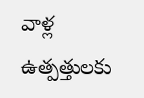వాళ్ల ఉత్పత్తులకు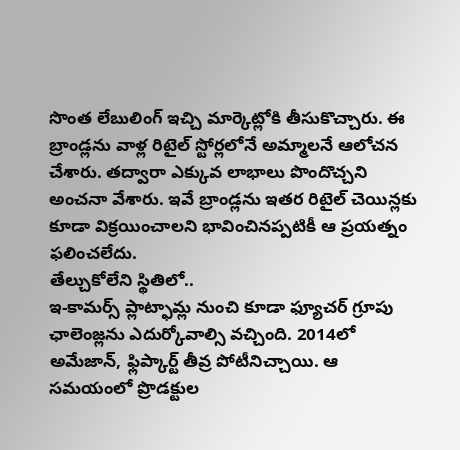సొంత లేబులింగ్ ఇచ్చి మార్కెట్లోకి తీసుకొచ్చారు. ఈ బ్రాండ్లను వాళ్ల రిటైల్ స్టోర్లలోనే అమ్మాలనే ఆలోచన చేశారు. తద్వారా ఎక్కువ లాభాలు పొందొచ్చని అంచనా వేశారు. ఇవే బ్రాండ్లను ఇతర రిటైల్ చెయిన్లకు కూడా విక్రయించాలని భావించినప్పటికీ ఆ ప్రయత్నం ఫలించలేదు.
తేల్చుకోలేని స్థితిలో..
ఇ-కామర్స్ ప్లాట్ఫామ్ల నుంచి కూడా ఫ్యూచర్ గ్రూపు ఛాలెంజ్లను ఎదుర్కోవాల్సి వచ్చింది. 2014లో అమేజాన్, ఫ్లిప్కార్ట్ తీవ్ర పోటీనిచ్చాయి. ఆ సమయంలో ప్రొడక్టుల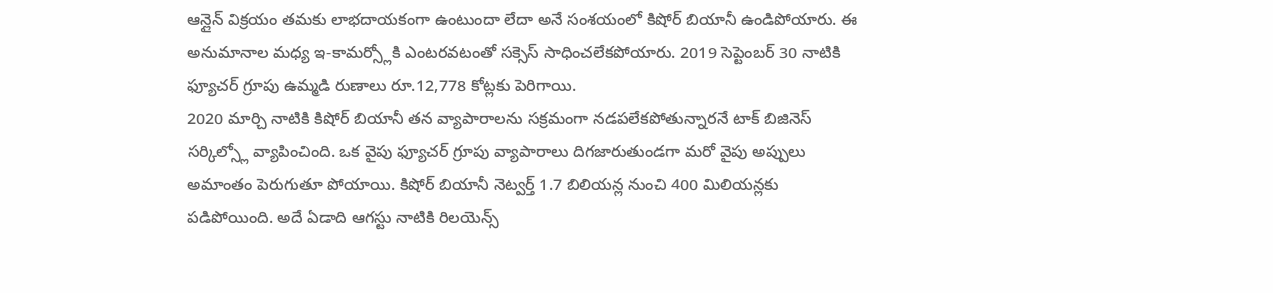ఆన్లైన్ విక్రయం తమకు లాభదాయకంగా ఉంటుందా లేదా అనే సంశయంలో కిషోర్ బియానీ ఉండిపోయారు. ఈ అనుమానాల మధ్య ఇ-కామర్స్లోకి ఎంటరవటంతో సక్సెస్ సాధించలేకపోయారు. 2019 సెప్టెంబర్ 30 నాటికి ఫ్యూచర్ గ్రూపు ఉమ్మడి రుణాలు రూ.12,778 కోట్లకు పెరిగాయి.
2020 మార్చి నాటికి కిషోర్ బియానీ తన వ్యాపారాలను సక్రమంగా నడపలేకపోతున్నారనే టాక్ బిజినెస్ సర్కిల్స్లో వ్యాపించింది. ఒక వైపు ఫ్యూచర్ గ్రూపు వ్యాపారాలు దిగజారుతుండగా మరో వైపు అప్పులు అమాంతం పెరుగుతూ పోయాయి. కిషోర్ బియానీ నెట్వర్త్ 1.7 బిలియన్ల నుంచి 400 మిలియన్లకు పడిపోయింది. అదే ఏడాది ఆగస్టు నాటికి రిలయెన్స్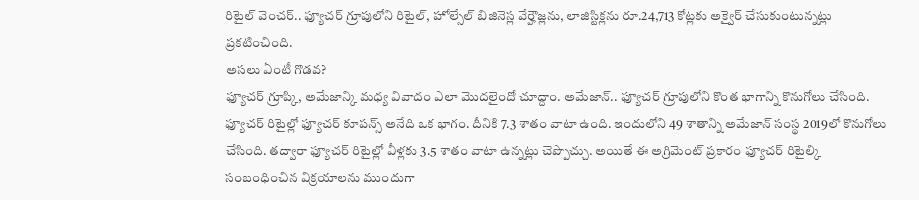రిటైల్ వెంచర్.. ఫ్యూచర్ గ్రూపులోని రిటైల్, హోల్సేల్ బిజినెస్ల వేర్హౌజ్లను, లాజిస్టిక్లను రూ.24,713 కోట్లకు అక్వైర్ చేసుకుంటున్నట్లు ప్రకటించింది.
అసలు ఏంటీ గొడవ?
ఫ్యూచర్ గ్రూప్కి, అమేజాన్కి మధ్య వివాదం ఎలా మొదలైందో చూద్దాం. అమేజాన్.. ఫ్యూచర్ గ్రూపులోని కొంత భాగాన్ని కొనుగోలు చేసింది. ఫ్యూచర్ రిటైల్లో ఫ్యూచర్ కూపన్స్ అనేది ఒక భాగం. దీనికి 7.3 శాతం వాటా ఉంది. ఇందులోని 49 శాతాన్ని అమేజాన్ సంస్థ 2019లో కొనుగోలు చేసింది. తద్వారా ఫ్యూచర్ రిటైల్లో వీళ్లకు 3.5 శాతం వాటా ఉన్నట్లు చెప్పొచ్చు. అయితే ఈ అగ్రిమెంట్ ప్రకారం ఫ్యూచర్ రిటైల్కి సంబంధించిన విక్రయాలను ముందుగా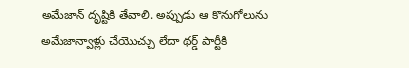అమేజాన్ దృష్టికి తేవాలి. అప్పుడు ఆ కొనుగోలును అమేజాన్వాళ్లు చేయొచ్చు లేదా థర్డ్ పార్టీకి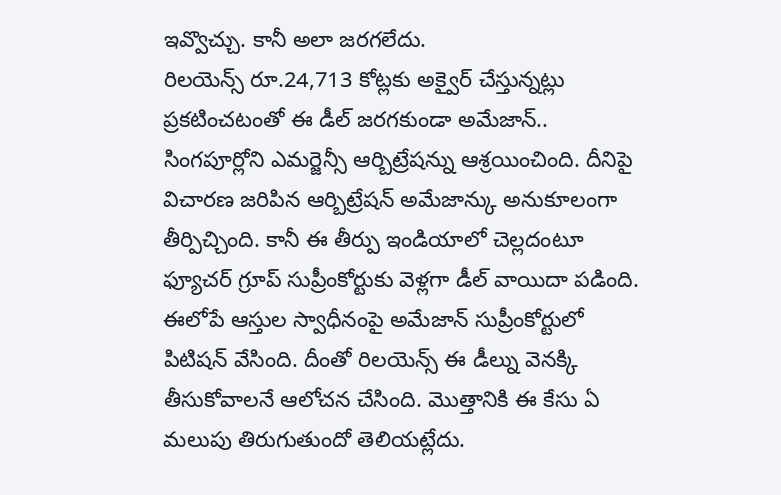ఇవ్వొచ్చు. కానీ అలా జరగలేదు.
రిలయెన్స్ రూ.24,713 కోట్లకు అక్వైర్ చేస్తున్నట్లు ప్రకటించటంతో ఈ డీల్ జరగకుండా అమేజాన్.. సింగపూర్లోని ఎమర్జెన్సీ ఆర్బిట్రేషన్ను ఆశ్రయించింది. దీనిపై విచారణ జరిపిన ఆర్బిట్రేషన్ అమేజాన్కు అనుకూలంగా తీర్పిచ్చింది. కానీ ఈ తీర్పు ఇండియాలో చెల్లదంటూ ఫ్యూచర్ గ్రూప్ సుప్రీంకోర్టుకు వెళ్లగా డీల్ వాయిదా పడింది. ఈలోపే ఆస్తుల స్వాధీనంపై అమేజాన్ సుప్రీంకోర్టులో పిటిషన్ వేసింది. దీంతో రిలయెన్స్ ఈ డీల్ను వెనక్కి తీసుకోవాలనే ఆలోచన చేసింది. మొత్తానికి ఈ కేసు ఏ మలుపు తిరుగుతుందో తెలియట్లేదు.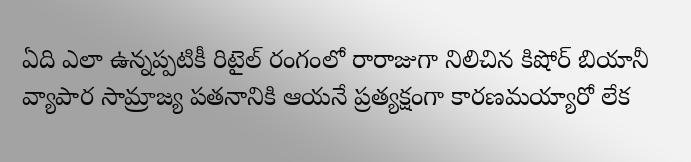ఏది ఎలా ఉన్నప్పటికీ రిటైల్ రంగంలో రారాజుగా నిలిచిన కిషోర్ బియానీ వ్యాపార సామ్రాజ్య పతనానికి ఆయనే ప్రత్యక్షంగా కారణమయ్యారో లేక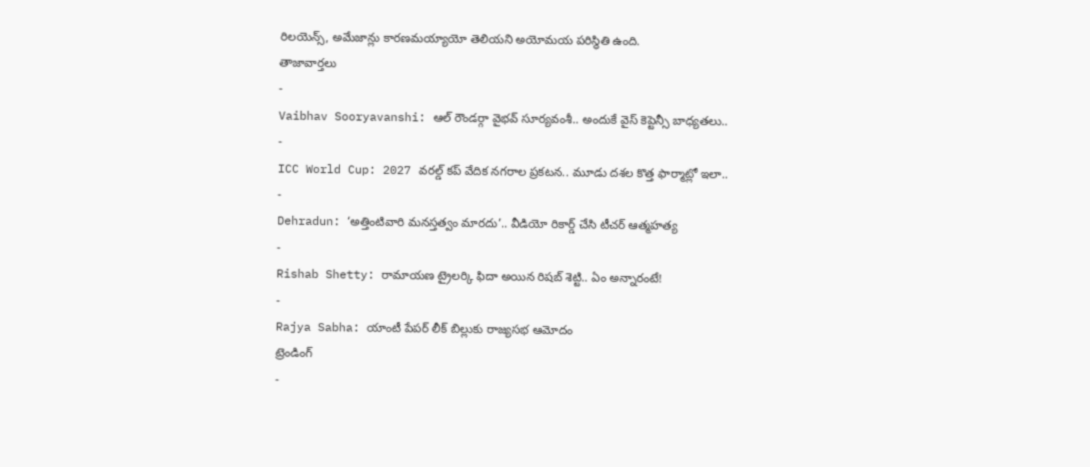రిలయెన్స్, అమేజాన్లు కారణమయ్యాయో తెలియని అయోమయ పరిస్థితి ఉంది.
తాజావార్తలు
-
Vaibhav Sooryavanshi: ఆల్ రౌండర్గా వైభవ్ సూర్యవంశీ.. అందుకే వైస్ కెప్టెన్సీ బాధ్యతలు..
-
ICC World Cup: 2027 వరల్డ్ కప్ వేదిక నగరాల ప్రకటన.. మూడు దశల కొత్త ఫార్మాట్లో ఇలా..
-
Dehradun: ‘అత్తింటివారి మనస్తత్వం మారదు’.. వీడియో రికార్డ్ చేసి టీచర్ ఆత్మహత్య
-
Rishab Shetty: రామాయణ ట్రైలర్కి ఫిదా అయిన రిషబ్ శెట్టి.. ఏం అన్నారంటే!
-
Rajya Sabha: యాంటీ పేపర్ లీక్ బిల్లుకు రాజ్యసభ ఆమోదం
ట్రెండింగ్
-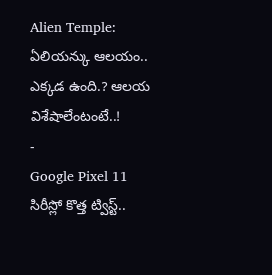Alien Temple: ఏలియన్కు ఆలయం.. ఎక్కడ ఉంది.? ఆలయ విశేషాలేంటంటే..!
-
Google Pixel 11 సిరీస్లో కొత్త ట్విస్ట్..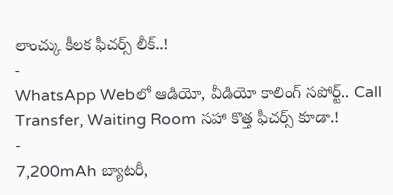లాంచ్కు కీలక ఫీచర్స్ లీక్..!
-
WhatsApp Webలో ఆడియో, వీడియో కాలింగ్ సపోర్ట్.. Call Transfer, Waiting Room సహా కొత్త ఫీచర్స్ కూడా.!
-
7,200mAh బ్యాటరీ,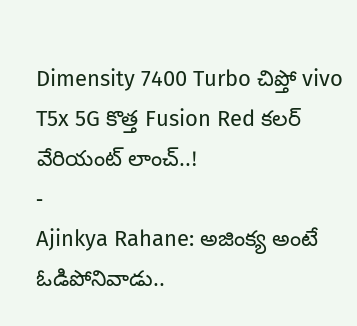Dimensity 7400 Turbo చిప్తో vivo T5x 5G కొత్త Fusion Red కలర్ వేరియంట్ లాంచ్..!
-
Ajinkya Rahane: అజింక్య అంటే ఓడిపోనివాడు..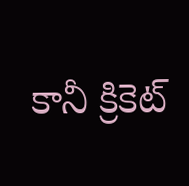కానీ క్రికెట్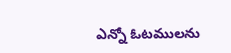ఎన్నో ఓటములను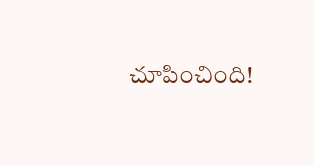చూపించింది!